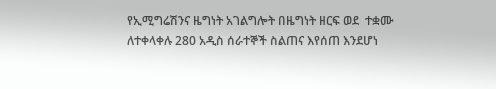የኢሚግሬሽንና ዜግነት አገልግሎት በዜግነት ዘርፍ ወደ  ተቋሙ ለተቀላቀሉ 280 አዲስ ሰራተኞች ስልጠና እየሰጠ እንደሆነ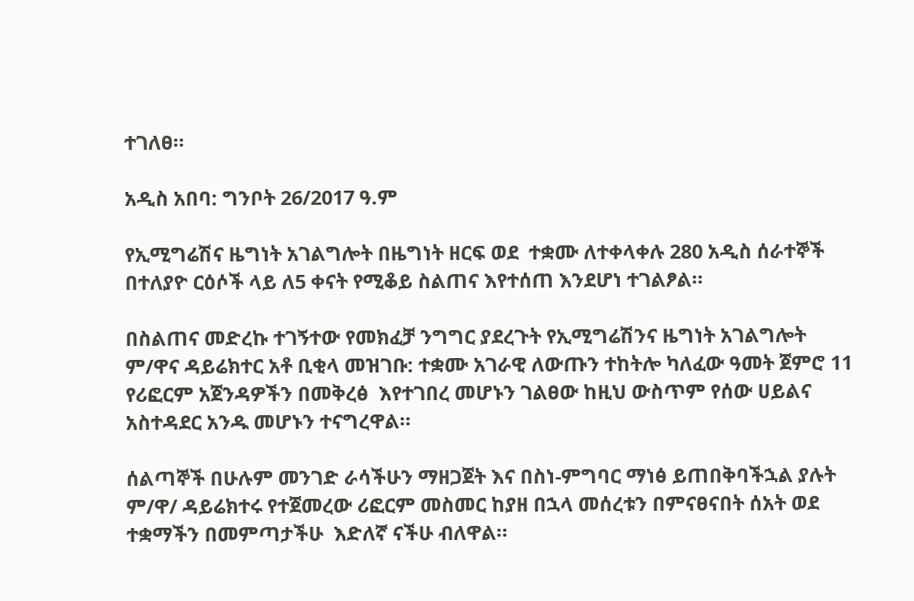ተገለፀ።

አዲስ አበባ: ግንቦት 26/2017 ዓ.ም

የኢሚግሬሽና ዜግነት አገልግሎት በዜግነት ዘርፍ ወደ  ተቋሙ ለተቀላቀሉ 280 አዲስ ሰራተኞች በተለያዮ ርዕሶች ላይ ለ5 ቀናት የሚቆይ ስልጠና እየተሰጠ እንደሆነ ተገልፆል።

በስልጠና መድረኩ ተገኝተው የመክፈቻ ንግግር ያደረጉት የኢሚግሬሽንና ዜግነት አገልግሎት ም/ዋና ዳይሬክተር አቶ ቢቂላ መዝገቡ: ተቋሙ አገራዊ ለውጡን ተከትሎ ካለፈው ዓመት ጀምሮ 11 የሪፎርም አጀንዳዎችን በመቅረፅ  እየተገበረ መሆኑን ገልፀው ከዚህ ውስጥም የሰው ሀይልና አስተዳደር አንዱ መሆኑን ተናግረዋል።

ሰልጣኞች በሁሉም መንገድ ራሳችሁን ማዘጋጀት እና በስነ-ምግባር ማነፅ ይጠበቅባችኋል ያሉት ም/ዋ/ ዳይሬክተሩ የተጀመረው ሪፎርም መስመር ከያዘ በኋላ መሰረቱን በምናፀናበት ሰአት ወደ ተቋማችን በመምጣታችሁ  እድለኛ ናችሁ ብለዋል።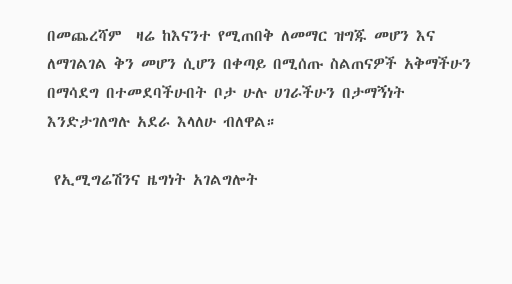በመጨረሻም  ዛሬ ከእናንተ የሚጠበቅ ለመማር ዝግጁ መሆን እና ለማገልገል ቅን መሆን ሲሆን በቀጣይ በሚሰጡ ስልጠናዎች አቅማችሁን በማሳደግ በተመደባችሁበት ቦታ ሁሉ ሀገራችሁን በታማኝነት እንድታገለግሉ አደራ እላለሁ ብለዋል።

 የኢሚግሬሽንና ዜግነት አገልግሎት